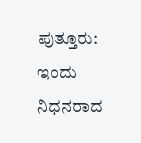ಪುತ್ತೂರು: ಇಂದು ನಿಧನರಾದ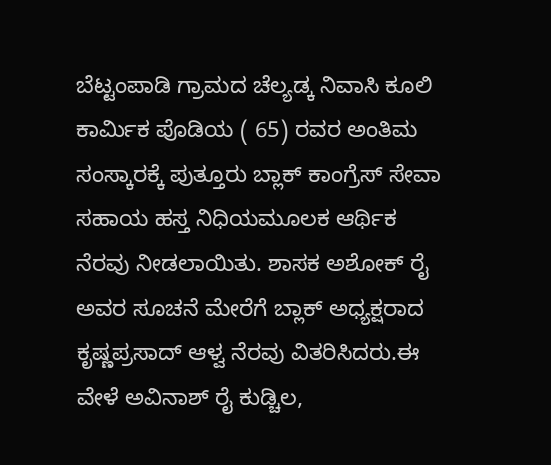ಬೆಟ್ಟಂಪಾಡಿ ಗ್ರಾಮದ ಚೆಲ್ಯಡ್ಕ ನಿವಾಸಿ ಕೂಲಿ ಕಾರ್ಮಿಕ ಪೊಡಿಯ ( 65) ರವರ ಅಂತಿಮ ಸಂಸ್ಕಾರಕ್ಕೆ ಪುತ್ತೂರು ಬ್ಲಾಕ್ ಕಾಂಗ್ರೆಸ್ ಸೇವಾ ಸಹಾಯ ಹಸ್ತ ನಿಧಿಯಮೂಲಕ ಆರ್ಥಿಕ ನೆರವು ನೀಡಲಾಯಿತು. ಶಾಸಕ ಅಶೋಕ್ ರೈ ಅವರ ಸೂಚನೆ ಮೇರೆಗೆ ಬ್ಲಾಕ್ ಅಧ್ಯಕ್ಷರಾದ ಕೃಷ್ಣಪ್ರಸಾದ್ ಆಳ್ವ ನೆರವು ವಿತರಿಸಿದರು.ಈ ವೇಳೆ ಅವಿನಾಶ್ ರೈ ಕುಡ್ಚಿಲ,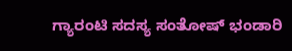ಗ್ಯಾರಂಟಿ ಸದಸ್ಯ ಸಂತೋಷ್ ಭಂಡಾರಿ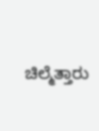ಚಿಲ್ಮೆತ್ತಾರು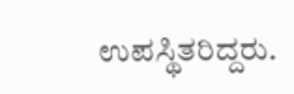ಉಪಸ್ಥಿತರಿದ್ದರು.